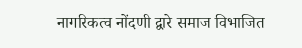नागरिकत्व नोंदणी द्वारे समाज विभाजित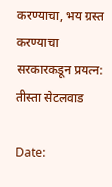करण्याचा, भय ग्रस्त करण्याचा सरकारकडून प्रयत्न: तीस्ता सेटलवाड

Date: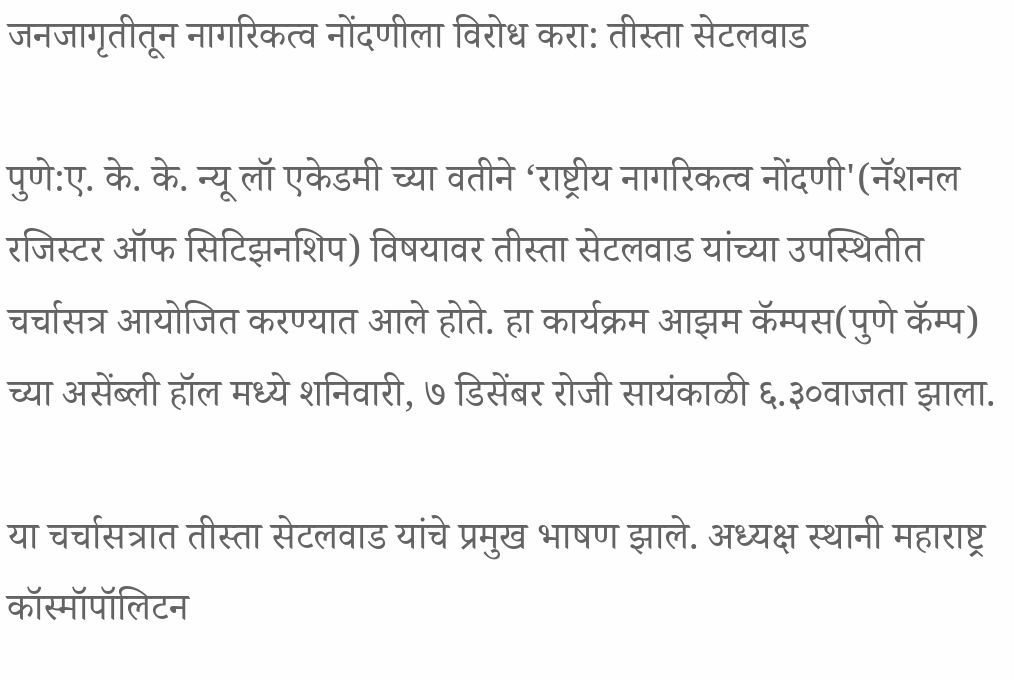जनजागृतीतून नागरिकत्व नोंदणीला विरोध करा: तीस्ता सेटलवाड

पुणे:ए. के. के. न्यू लॉ एकेडमी च्या वतीने ‘राष्ट्रीय नागरिकत्व नोंदणी'(नॅशनल रजिस्टर ऑफ सिटिझनशिप) विषयावर तीस्ता सेटलवाड यांच्या उपस्थितीत चर्चासत्र आयोजित करण्यात आले होते. हा कार्यक्रम आझम कॅम्पस(पुणे कॅम्प) च्या असेंब्ली हॉल मध्ये शनिवारी, ७ डिसेंबर रोजी सायंकाळी ६.३०वाजता झाला.

या चर्चासत्रात तीस्ता सेटलवाड यांचे प्रमुख भाषण झाले. अध्यक्ष स्थानी महाराष्ट्र कॉस्मॉपॉलिटन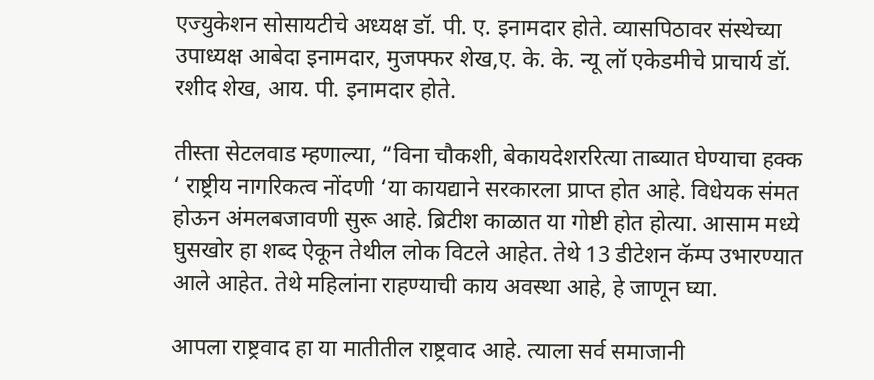एज्युकेशन सोसायटीचे अध्यक्ष डॉ. पी. ए. इनामदार होते. व्यासपिठावर संस्थेच्या उपाध्यक्ष आबेदा इनामदार, मुजफ्फर शेख,ए. के. के. न्यू लॉ एकेडमीचे प्राचार्य डॉ. रशीद शेख, आय. पी. इनामदार होते.

तीस्ता सेटलवाड म्हणाल्या, “विना चौकशी, बेकायदेशररित्या ताब्यात घेण्याचा हक्क ‘ राष्ट्रीय नागरिकत्व नोंदणी ‘या कायद्याने सरकारला प्राप्त होत आहे. विधेयक संमत होऊन अंमलबजावणी सुरू आहे. ब्रिटीश काळात या गोष्टी होत होत्या. आसाम मध्ये घुसखोर हा शब्द ऐकून तेथील लोक विटले आहेत. तेथे 13 डीटेशन कॅम्प उभारण्यात आले आहेत. तेथे महिलांना राहण्याची काय अवस्था आहे, हे जाणून घ्या.

आपला राष्ट्रवाद हा या मातीतील राष्ट्रवाद आहे. त्याला सर्व समाजानी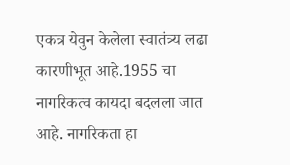एकत्र येवुन केलेला स्वातंत्र्य लढा कारणीभूत आहे.1955 चा नागरिकत्व कायदा बदलला जात आहे. नागरिकता हा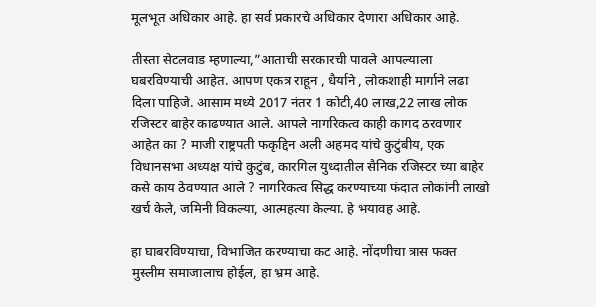मूलभूत अधिकार आहे. हा सर्व प्रकारचे अधिकार देणारा अधिकार आहे.

तीस्ता सेटलवाड म्हणाल्या,”आताची सरकारची पावले आपल्याला घबरविण्याची आहेत. आपण एकत्र राहून , धैर्याने , लोकशाही मार्गाने लढा दिला पाहिजे. आसाम मध्ये 2017 नंतर 1 कोटी,40 लाख,22 लाख लोक रजिस्टर बाहेर काढण्यात आले. आपले नागरिकत्व काही कागद ठरवणार आहेत का ? माजी राष्ट्रपती फकृद्दिन अली अहमद यांचे कुटुंबीय, एक विधानसभा अध्यक्ष यांचे कुटुंब, कारगिल युध्दातील सैनिक रजिस्टर च्या बाहेर कसे काय ठेवण्यात आले ? नागरिकत्व सिद्ध करण्याच्या फंदात लोकांनी लाखो खर्च केले, जमिनी विकल्या, आत्महत्या केल्या. हे भयावह आहे.

हा घाबरविण्याचा, विभाजित करण्याचा कट आहे. नोंदणीचा त्रास फक्त मुस्लीम समाजालाच होईल, हा भ्रम आहे.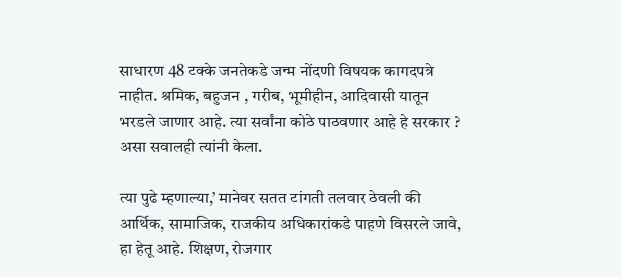साधारण 48 टक्के जनतेकडे जन्म नोंदणी विषयक कागदपत्रे नाहीत. श्रमिक, बहुजन , गरीब, भूमीहीन, आदिवासी यातून भरडले जाणार आहे. त्या सर्वांना कोठे पाठवणार आहे हे सरकार ? असा सवालही त्यांनी केला.

त्या पुढे म्हणाल्या,’ मानेवर सतत टांगती तलवार ठेवली की आर्थिक, सामाजिक, राजकीय अधिकारांकडे पाहणे विसरले जावे, हा हेतू आहे. शिक्षण, रोजगार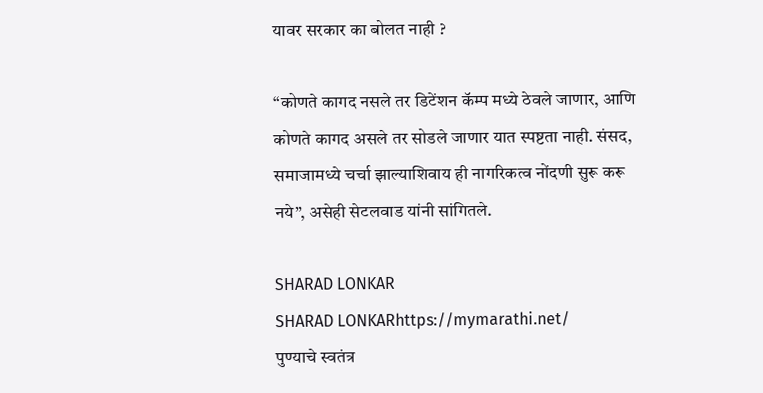यावर सरकार का बोलत नाही ?

“कोणते कागद नसले तर डिटेंशन कॅम्प मध्ये ठेवले जाणार, आणि कोणते कागद असले तर सोडले जाणार यात स्पष्टता नाही. संसद, समाजामध्ये चर्चा झाल्याशिवाय ही नागरिकत्व नोंदणी सुरू करू नये”, असेही सेटलवाड यांनी सांगितले.

SHARAD LONKAR
SHARAD LONKARhttps://mymarathi.net/
पुण्याचे स्वतंत्र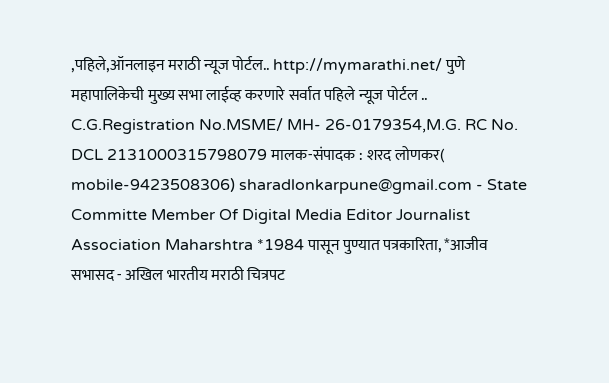,पहिले,ऑनलाइन मराठी न्यूज पोर्टल.. http://mymarathi.net/ पुणे महापालिकेची मुख्य सभा लाईव्ह करणारे सर्वात पहिले न्यूज पोर्टल .. C.G.Registration No.MSME/ MH- 26-0179354,M.G. RC No. DCL 2131000315798079 मालक-संपादक : शरद लोणकर( mobile-9423508306) sharadlonkarpune@gmail.com - State Committe Member Of Digital Media Editor Journalist Association Maharshtra *1984 पासून पुण्यात पत्रकारिता, *आजीव सभासद - अखिल भारतीय मराठी चित्रपट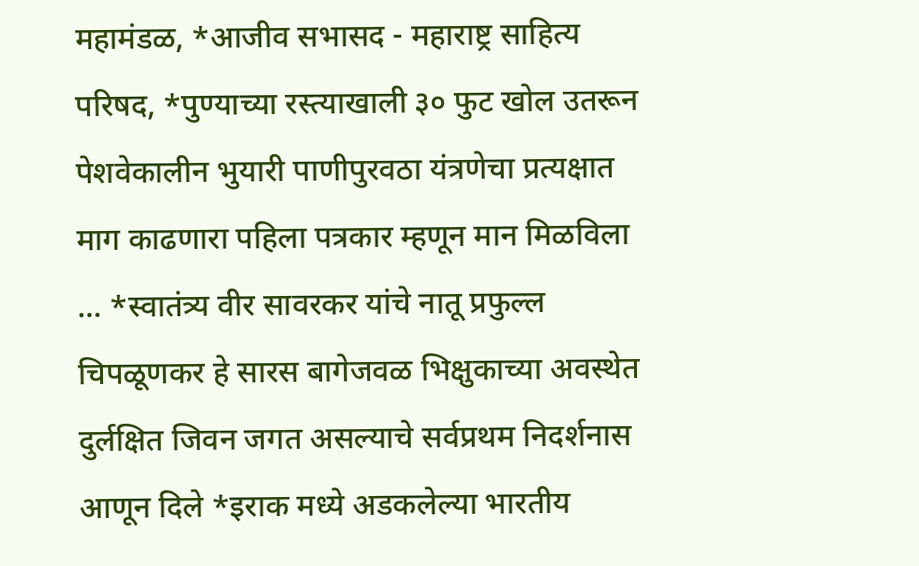महामंडळ, *आजीव सभासद - महाराष्ट्र साहित्य परिषद, *पुण्याच्या रस्त्याखाली ३० फुट खोल उतरून पेशवेकालीन भुयारी पाणीपुरवठा यंत्रणेचा प्रत्यक्षात माग काढणारा पहिला पत्रकार म्हणून मान मिळविला ... *स्वातंत्र्य वीर सावरकर यांचे नातू प्रफुल्ल चिपळूणकर हे सारस बागेजवळ भिक्षुकाच्या अवस्थेत दुर्लक्षित जिवन जगत असल्याचे सर्वप्रथम निदर्शनास आणून दिले *इराक मध्ये अडकलेल्या भारतीय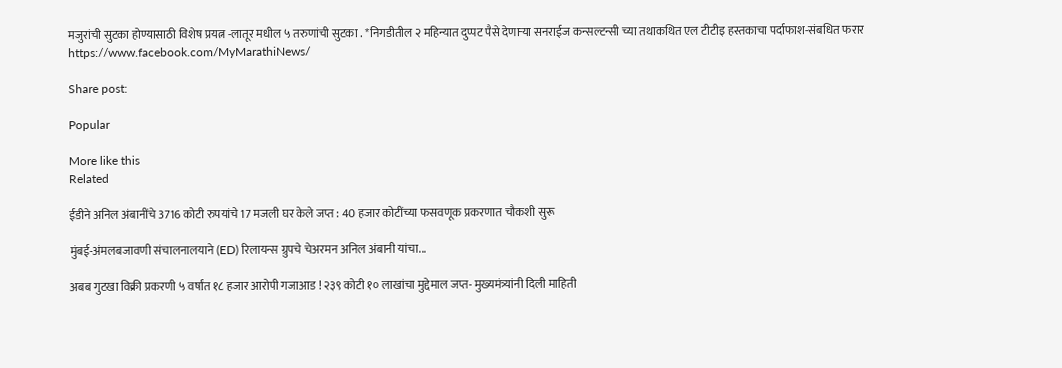मजुरांची सुटका होण्यासाठी विशेष प्रयत्न -लातूर मधील ५ तरुणांची सुटका . *निगडीतील २ महिन्यात दुप्पट पैसे देणाऱ्या सनराईज कन्सल्टन्सी च्या तथाकथित एल टीटीइ हस्तकाचा पर्दाफाश-संबधित फरार https://www.facebook.com/MyMarathiNews/

Share post:

Popular

More like this
Related

ईडीने अनिल अंबानींचे 3716 कोटी रुपयांचे 17 मजली घर केले जप्त : 40 हजार कोटींच्या फसवणूक प्रकरणात चौकशी सुरू

मुंबई-अंमलबजावणी संचालनालयाने (ED) रिलायन्स ग्रुपचे चेअरमन अनिल अंबानी यांचा...

अबब गुटखा विक्री प्रकरणी ५ वर्षांत १८ हजार आरोपी गजाआड ! २३९ कोटी १० लाखांचा मुद्देमाल जप्त- मुख्यमंत्र्यांनी दिली माहिती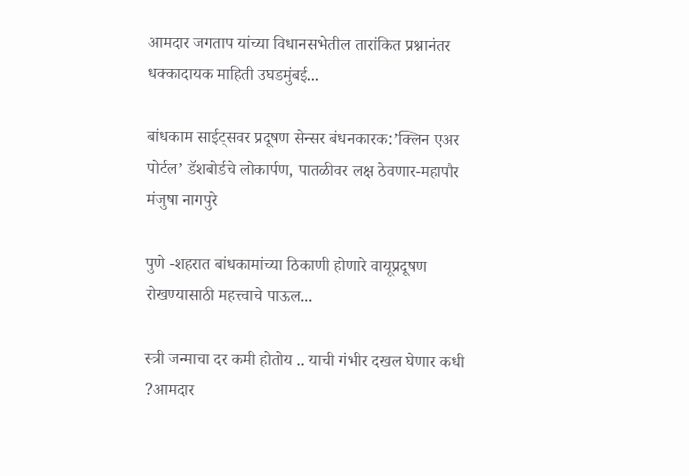आमदार जगताप यांच्या विधानसभेतील तारांकित प्रश्नानंतर धक्कादायक माहिती उघडमुंबई...

बांधकाम साईट्सवर प्रदूषण सेन्सर बंधनकारक:’क्लिन एअर पोर्टल’ डॅशबोर्डचे लोकार्पण, पातळीवर लक्ष ठेवणार-महापौर मंजुषा नागपुरे

पुणे -शहरात बांधकामांच्या ठिकाणी होणारे वायूप्रदूषण रोखण्यासाठी महत्त्वाचे पाऊल...

स्त्री जन्माचा दर कमी होतोय .. याची गंभीर दखल घेणार कधी ?आमदार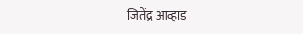जितेंद्र आव्हाड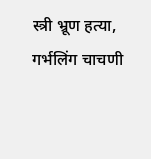स्त्री भ्रूण हत्या, गर्भलिंग चाचणी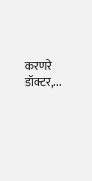करणरे डॉक्टर,...